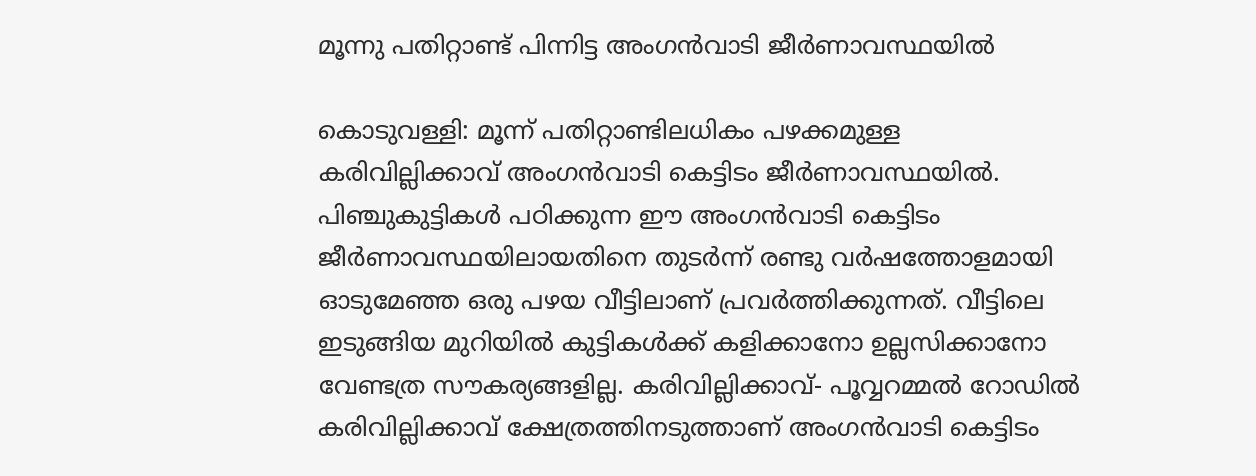മൂന്നു പതിറ്റാണ്ട് പിന്നിട്ട അംഗൻവാടി ജീർണാവസ്ഥയിൽ

കൊടുവള്ളി: മൂന്ന് പതിറ്റാണ്ടിലധികം പഴക്കമുള്ള കരിവില്ലിക്കാവ് അംഗൻവാടി കെട്ടിടം ജീർണാവസ്ഥയിൽ. പിഞ്ചുകുട്ടികൾ പഠിക്കുന്ന ഈ അംഗൻവാടി കെട്ടിടം ജീർണാവസ്ഥയിലായതിനെ തുടർന്ന് രണ്ടു വർഷത്തോളമായി ഓടുമേഞ്ഞ ഒരു പഴയ വീട്ടിലാണ് പ്രവർത്തിക്കുന്നത്. വീട്ടിലെ ഇടുങ്ങിയ മുറിയിൽ കുട്ടികൾക്ക് കളിക്കാനോ ഉല്ലസിക്കാനോ വേണ്ടത്ര സൗകര്യങ്ങളില്ല. കരിവില്ലിക്കാവ്- പൂവ്വറമ്മൽ റോഡിൽ കരിവില്ലിക്കാവ് ക്ഷേത്രത്തിനടുത്താണ് അംഗൻവാടി കെട്ടിടം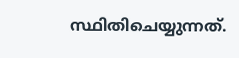സ്ഥിതിചെയ്യുന്നത്.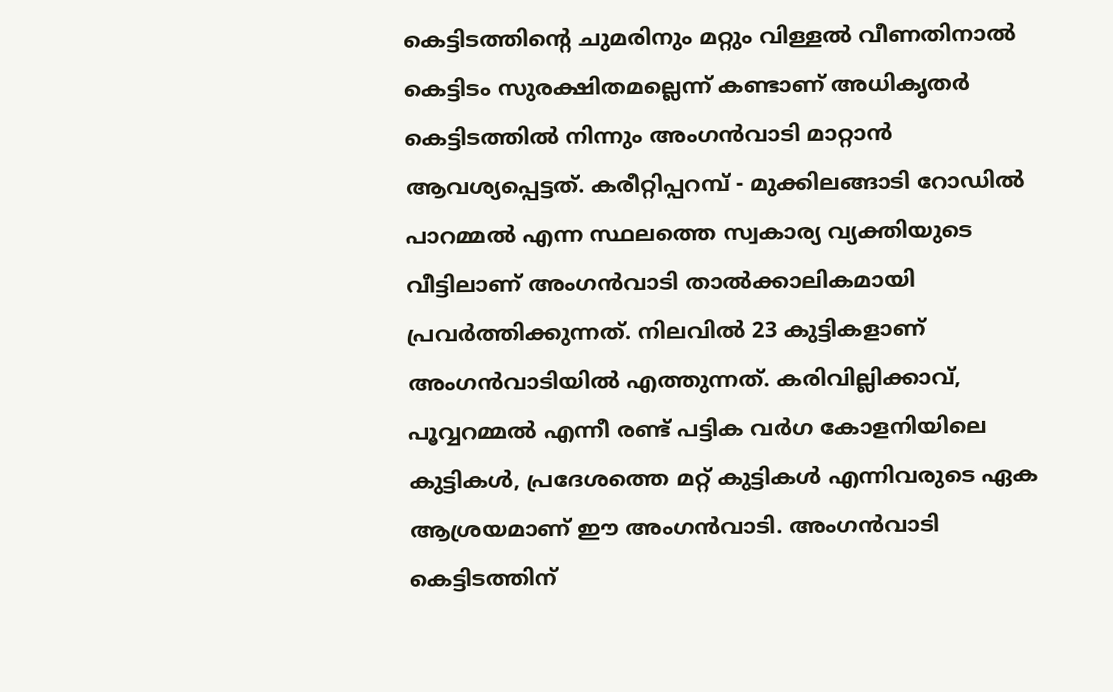കെട്ടിടത്തിന്റെ ചുമരിനും മറ്റും വിള്ളൽ വീണതിനാൽ കെട്ടിടം സുരക്ഷിതമല്ലെന്ന് കണ്ടാണ് അധികൃതർ കെട്ടിടത്തിൽ നിന്നും അംഗൻവാടി മാറ്റാൻ ആവശ്യപ്പെട്ടത്. കരീറ്റിപ്പറമ്പ് - മുക്കിലങ്ങാടി റോഡിൽ പാറമ്മൽ എന്ന സ്ഥലത്തെ സ്വകാര്യ വ്യക്തിയുടെ വീട്ടിലാണ് അംഗൻവാടി താൽക്കാലികമായി പ്രവർത്തിക്കുന്നത്. നിലവിൽ 23 കുട്ടികളാണ് അംഗൻവാടിയിൽ എത്തുന്നത്. കരിവില്ലിക്കാവ്, പൂവ്വറമ്മൽ എന്നീ രണ്ട് പട്ടിക വർഗ കോളനിയിലെ കുട്ടികൾ, പ്രദേശത്തെ മറ്റ് കുട്ടികൾ എന്നിവരുടെ ഏക ആശ്രയമാണ് ഈ അംഗൻവാടി. അംഗൻവാടി കെട്ടിടത്തിന്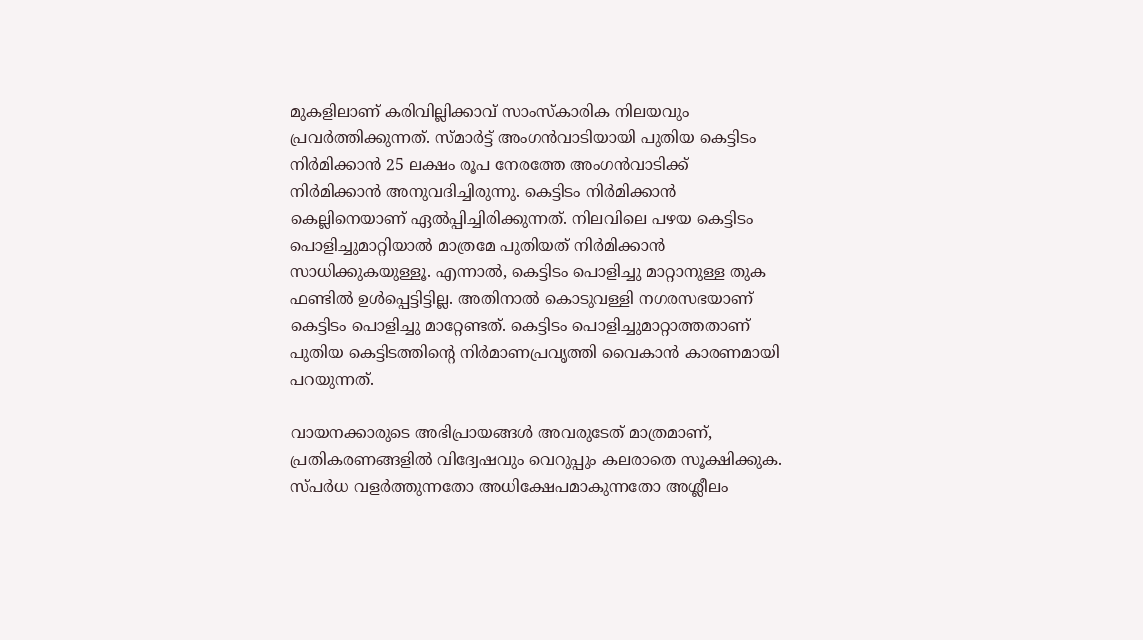മുകളിലാണ് കരിവില്ലിക്കാവ് സാംസ്കാരിക നിലയവും പ്രവർത്തിക്കുന്നത്. സ്മാർട്ട് അംഗൻവാടിയായി പുതിയ കെട്ടിടം നിർമിക്കാൻ 25 ലക്ഷം രൂപ നേരത്തേ അംഗൻവാടിക്ക് നിർമിക്കാൻ അനുവദിച്ചിരുന്നു. കെട്ടിടം നിർമിക്കാൻ കെല്ലിനെയാണ് ഏൽപ്പിച്ചിരിക്കുന്നത്. നിലവിലെ പഴയ കെട്ടിടം പൊളിച്ചുമാറ്റിയാൽ മാത്രമേ പുതിയത് നിർമിക്കാൻ സാധിക്കുകയുള്ളൂ. എന്നാൽ, കെട്ടിടം പൊളിച്ചു മാറ്റാനുള്ള തുക ഫണ്ടിൽ ഉൾപ്പെട്ടിട്ടില്ല. അതിനാൽ കൊടുവള്ളി നഗരസഭയാണ് കെട്ടിടം പൊളിച്ചു മാറ്റേണ്ടത്. കെട്ടിടം പൊളിച്ചുമാറ്റാത്തതാണ് പുതിയ കെട്ടിടത്തിന്റെ നിർമാണപ്രവൃത്തി വൈകാൻ കാരണമായി പറയുന്നത്.

വായനക്കാരുടെ അഭിപ്രായങ്ങള്‍ അവരുടേത് മാത്രമാണ്, പ്രതികരണങ്ങളിൽ വിദ്വേഷവും വെറുപ്പും കലരാതെ സൂക്ഷിക്കുക. സ്പർധ വളർത്തുന്നതോ അധിക്ഷേപമാകുന്നതോ അശ്ലീലം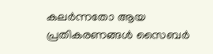കലർന്നതോ ആയ പ്രതികരണങ്ങൾ സൈബർ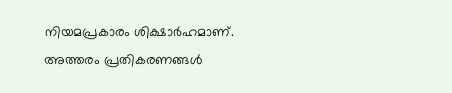നിയമപ്രകാരം ശിക്ഷാർഹമാണ്. അത്തരം പ്രതികരണങ്ങൾ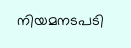നിയമനടപടി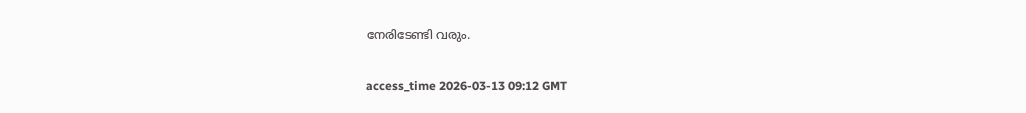നേരിടേണ്ടി വരും.

access_time 2026-03-13 09:12 GMT